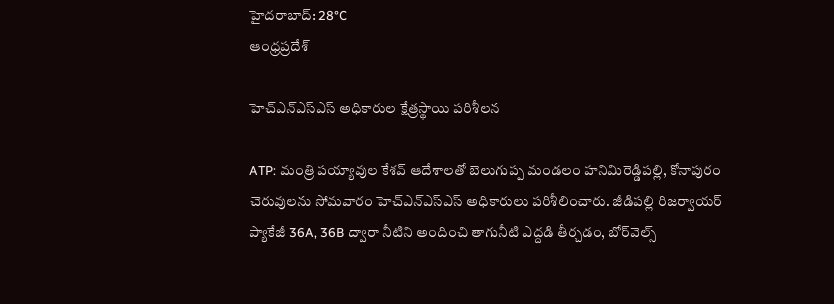హైదరాబాద్: 28°C
ఆంధ్రప్రదేశ్

హెచ్ఎన్ఎస్ఎస్ అధికారుల క్షేత్రస్థాయి పరిశీలన

ATP: మంత్రి పయ్యావుల కేశవ్ ఆదేశాలతో బెలుగుప్ప మండలం హనిమిరెడ్డిపల్లి, కోనాపురం చెరువులను సోమవారం హెచ్ఎన్ఎస్ఎస్ అధికారులు పరిశీలించారు. జీడిపల్లి రిజర్వాయర్ ప్యాకేజీ 36A, 36B ద్వారా నీటిని అందించి తాగునీటి ఎద్దడి తీర్చడం, బోర్‌వెల్స్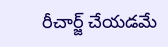రీచార్జ్ చేయడమే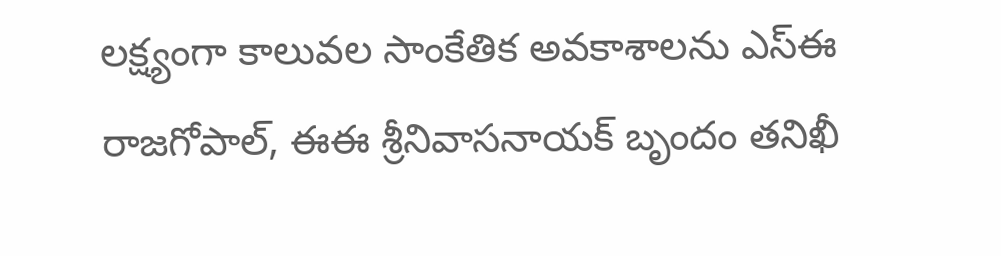లక్ష్యంగా కాలువల సాంకేతిక అవకాశాలను ఎస్ఈ రాజగోపాల్, ఈఈ శ్రీనివాసనాయక్ బృందం తనిఖీ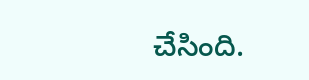చేసింది.